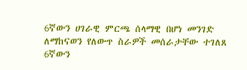6ኛውን ሀገራዊ ምርጫ ሰላማዊ በሆነ መንገድ ለማከናወን የለውጥ ስራዎች መሰራታቸው ተገለጸ
6ኛውን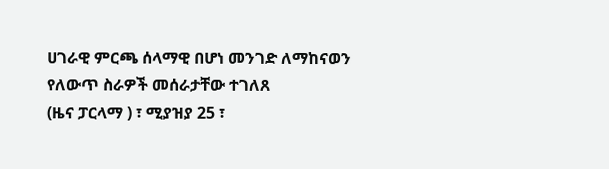ሀገራዊ ምርጫ ሰላማዊ በሆነ መንገድ ለማከናወን የለውጥ ስራዎች መሰራታቸው ተገለጸ
(ዜና ፓርላማ ) ፣ ሚያዝያ 25 ፣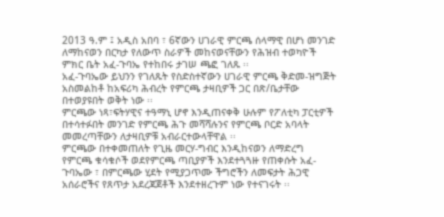2013 ዓ.ም ፤ አዲስ አበባ ፣ 6ኛውን ሀገራዊ ምርጫ ሰላማዊ በሆነ መንገድ ለማከናወን በርካታ የለውጥ ስራዎች መከናወናቸውን የሕዝብ ተወካዮች ምክር ቤት አፈ-ጉባኤ የተከበሩ ታገሠ ጫፎ ገለጹ ፡፡
አፈ-ጉባኤው ይህንን የገለጹት የስድስተኛውን ሀገራዊ ምርጫ ቅድመ-ዝግጅት አስመልከቶ ከአፍሪካ ሕብረት የምርጫ ታዛቢዎች ጋር በጽ/ቤታቸው በተወያዩበት ወቅት ነው ፡፡
ምርጫው ነጻ፣ፍትሃዊና ተዓማኒ ሆኖ እንዲጠናቀቅ ሁሉም የፖለቲካ ፓርቲዎች በተሳተፉበት መንገድ የምርጫ ሕጉ መሻሻሉንና የምርጫ ቦርድ አባላት መመረጣቸውን ለታዛቢዎቹ አብራርተውላቸዋል ፡፡
ምርጫው በተቀመጠለት የጊዜ መርሃ-ግብር እንዲከናወን ለማድረግ የምርጫ ቁሳቁሶች ወደየምርጫ ጣቢያዎች እንደተጓጓዙ የጠቀሱት አፈ-ጉባኤው ፣ በምርጫው ሂደት የሚያጋጥሙ ችግሮችን ለመፍታት ሕጋዊ አሰራሮችና የጸጥታ አደረጃጀቶች እንደተዘረጉም ነው የተናገሩት ፡፡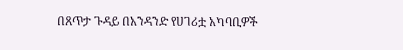በጸጥታ ጉዳይ በአንዳንድ የሀገሪቷ አካባቢዎች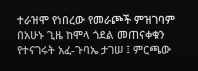ተራዝሞ የነበረው የመራጮች ምዝገባም በአሁኑ ጊዜ ከሞላ ጎደል መጠናቀቁን የተናገሩት አፈ-ጉባኤ ታገሠ ፤ ምርጫው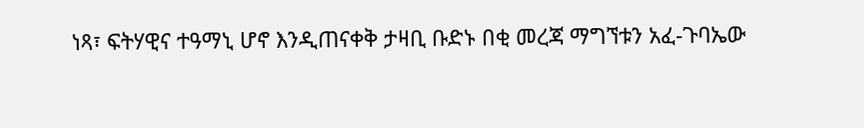ነጻ፣ ፍትሃዊና ተዓማኒ ሆኖ እንዲጠናቀቅ ታዛቢ ቡድኑ በቂ መረጃ ማግኘቱን አፈ-ጉባኤው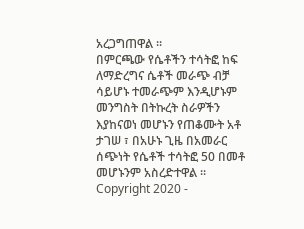አረጋግጠዋል ፡፡
በምርጫው የሴቶችን ተሳትፎ ከፍ ለማድረግና ሴቶች መራጭ ብቻ ሳይሆኑ ተመራጭም እንዲሆኑም መንግስት በትኩረት ስራዎችን እያከናወነ መሆኑን የጠቆሙት አቶ ታገሠ ፣ በአሁኑ ጊዜ በአመራር ሰጭነት የሴቶች ተሳትፎ 50 በመቶ መሆኑንም አስረድተዋል ፡፡
Copyright 2020 -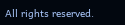All rights reserved.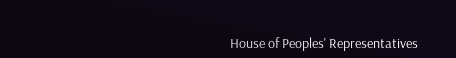House of Peoples' Representatives